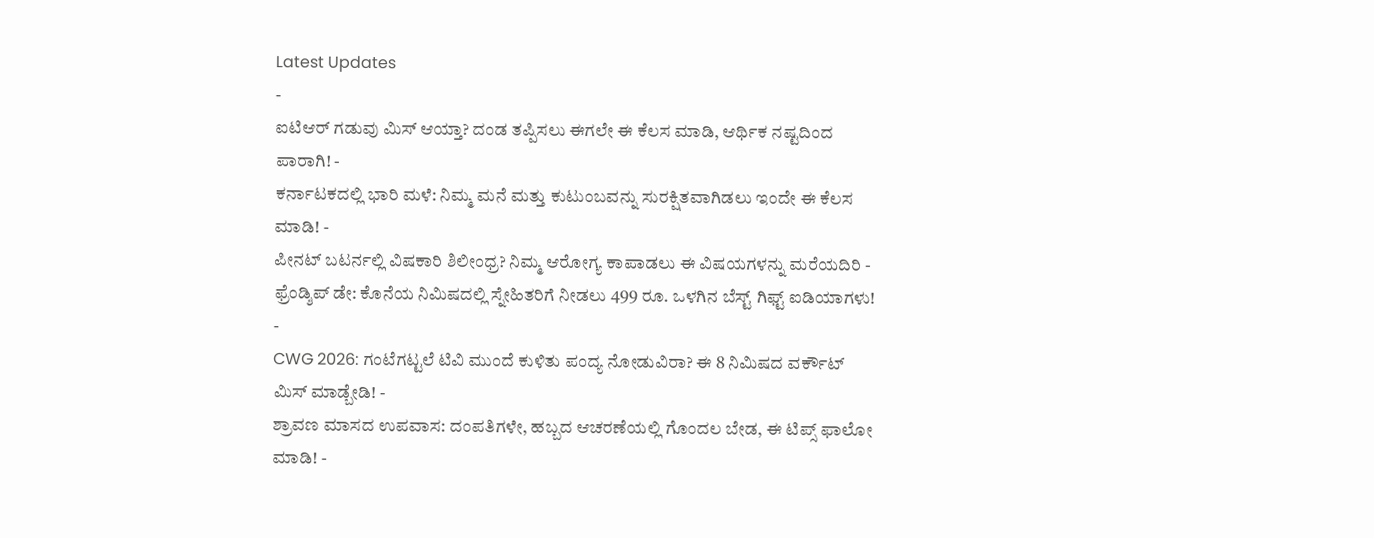Latest Updates
-
ಐಟಿಆರ್ ಗಡುವು ಮಿಸ್ ಆಯ್ತಾ? ದಂಡ ತಪ್ಪಿಸಲು ಈಗಲೇ ಈ ಕೆಲಸ ಮಾಡಿ, ಆರ್ಥಿಕ ನಷ್ಟದಿಂದ ಪಾರಾಗಿ! -
ಕರ್ನಾಟಕದಲ್ಲಿ ಭಾರಿ ಮಳೆ: ನಿಮ್ಮ ಮನೆ ಮತ್ತು ಕುಟುಂಬವನ್ನು ಸುರಕ್ಷಿತವಾಗಿಡಲು ಇಂದೇ ಈ ಕೆಲಸ ಮಾಡಿ! -
ಪೀನಟ್ ಬಟರ್ನಲ್ಲಿ ವಿಷಕಾರಿ ಶಿಲೀಂಧ್ರ? ನಿಮ್ಮ ಆರೋಗ್ಯ ಕಾಪಾಡಲು ಈ ವಿಷಯಗಳನ್ನು ಮರೆಯದಿರಿ -
ಫ್ರೆಂಡ್ಶಿಪ್ ಡೇ: ಕೊನೆಯ ನಿಮಿಷದಲ್ಲಿ ಸ್ನೇಹಿತರಿಗೆ ನೀಡಲು 499 ರೂ. ಒಳಗಿನ ಬೆಸ್ಟ್ ಗಿಫ್ಟ್ ಐಡಿಯಾಗಳು! -
CWG 2026: ಗಂಟೆಗಟ್ಟಲೆ ಟಿವಿ ಮುಂದೆ ಕುಳಿತು ಪಂದ್ಯ ನೋಡುವಿರಾ? ಈ 8 ನಿಮಿಷದ ವರ್ಕೌಟ್ ಮಿಸ್ ಮಾಡ್ಬೇಡಿ! -
ಶ್ರಾವಣ ಮಾಸದ ಉಪವಾಸ: ದಂಪತಿಗಳೇ, ಹಬ್ಬದ ಆಚರಣೆಯಲ್ಲಿ ಗೊಂದಲ ಬೇಡ, ಈ ಟಿಪ್ಸ್ ಫಾಲೋ ಮಾಡಿ! -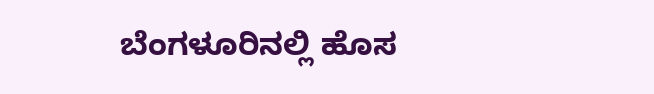ಬೆಂಗಳೂರಿನಲ್ಲಿ ಹೊಸ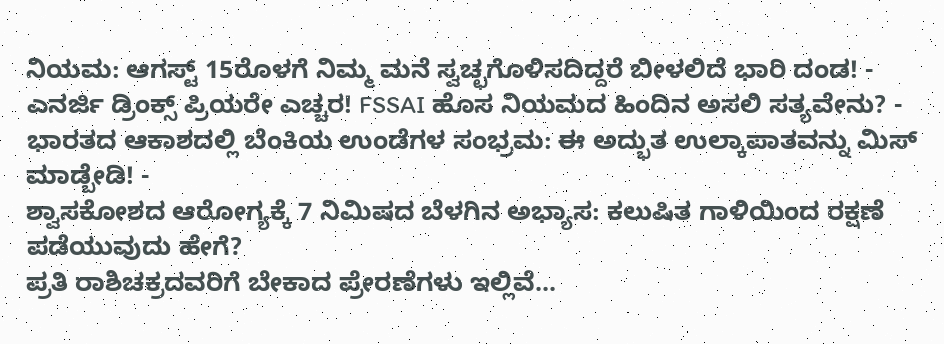ನಿಯಮ: ಆಗಸ್ಟ್ 15ರೊಳಗೆ ನಿಮ್ಮ ಮನೆ ಸ್ವಚ್ಛಗೊಳಿಸದಿದ್ದರೆ ಬೀಳಲಿದೆ ಭಾರಿ ದಂಡ! -
ಎನರ್ಜಿ ಡ್ರಿಂಕ್ಸ್ ಪ್ರಿಯರೇ ಎಚ್ಚರ! FSSAI ಹೊಸ ನಿಯಮದ ಹಿಂದಿನ ಅಸಲಿ ಸತ್ಯವೇನು? -
ಭಾರತದ ಆಕಾಶದಲ್ಲಿ ಬೆಂಕಿಯ ಉಂಡೆಗಳ ಸಂಭ್ರಮ: ಈ ಅದ್ಭುತ ಉಲ್ಕಾಪಾತವನ್ನು ಮಿಸ್ ಮಾಡ್ಬೇಡಿ! -
ಶ್ವಾಸಕೋಶದ ಆರೋಗ್ಯಕ್ಕೆ 7 ನಿಮಿಷದ ಬೆಳಗಿನ ಅಭ್ಯಾಸ: ಕಲುಷಿತ ಗಾಳಿಯಿಂದ ರಕ್ಷಣೆ ಪಡೆಯುವುದು ಹೇಗೆ?
ಪ್ರತಿ ರಾಶಿಚಕ್ರದವರಿಗೆ ಬೇಕಾದ ಪ್ರೇರಣೆಗಳು ಇಲ್ಲಿವೆ...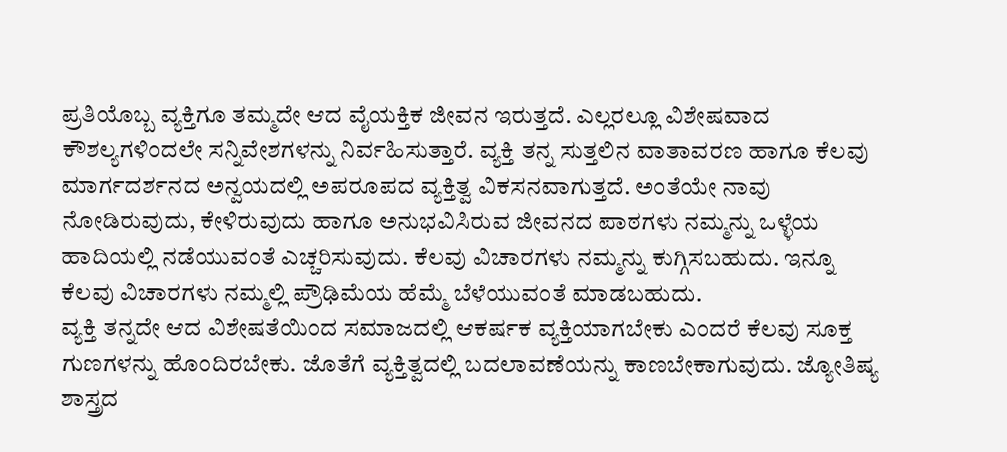ಪ್ರತಿಯೊಬ್ಬ ವ್ಯಕ್ತಿಗೂ ತಮ್ಮದೇ ಆದ ವೈಯಕ್ತಿಕ ಜೀವನ ಇರುತ್ತದೆ. ಎಲ್ಲರಲ್ಲೂ ವಿಶೇಷವಾದ ಕೌಶಲ್ಯಗಳಿಂದಲೇ ಸನ್ನಿವೇಶಗಳನ್ನು ನಿರ್ವಹಿಸುತ್ತಾರೆ. ವ್ಯಕ್ತಿ ತನ್ನ ಸುತ್ತಲಿನ ವಾತಾವರಣ ಹಾಗೂ ಕೆಲವು ಮಾರ್ಗದರ್ಶನದ ಅನ್ವಯದಲ್ಲಿ ಅಪರೂಪದ ವ್ಯಕ್ತಿತ್ವ ವಿಕಸನವಾಗುತ್ತದೆ. ಅಂತೆಯೇ ನಾವು ನೋಡಿರುವುದು, ಕೇಳಿರುವುದು ಹಾಗೂ ಅನುಭವಿಸಿರುವ ಜೀವನದ ಪಾಠಗಳು ನಮ್ಮನ್ನು ಒಳ್ಳೆಯ ಹಾದಿಯಲ್ಲಿ ನಡೆಯುವಂತೆ ಎಚ್ಚರಿಸುವುದು. ಕೆಲವು ವಿಚಾರಗಳು ನಮ್ಮನ್ನು ಕುಗ್ಗಿಸಬಹುದು. ಇನ್ನೂ ಕೆಲವು ವಿಚಾರಗಳು ನಮ್ಮಲ್ಲಿ ಪ್ರೌಢಿಮೆಯ ಹೆಮ್ಮೆ ಬೆಳೆಯುವಂತೆ ಮಾಡಬಹುದು.
ವ್ಯಕ್ತಿ ತನ್ನದೇ ಆದ ವಿಶೇಷತೆಯಿಂದ ಸಮಾಜದಲ್ಲಿ ಆಕರ್ಷಕ ವ್ಯಕ್ತಿಯಾಗಬೇಕು ಎಂದರೆ ಕೆಲವು ಸೂಕ್ತ ಗುಣಗಳನ್ನು ಹೊಂದಿರಬೇಕು. ಜೊತೆಗೆ ವ್ಯಕ್ತಿತ್ವದಲ್ಲಿ ಬದಲಾವಣೆಯನ್ನು ಕಾಣಬೇಕಾಗುವುದು. ಜ್ಯೋತಿಷ್ಯ ಶಾಸ್ತ್ರದ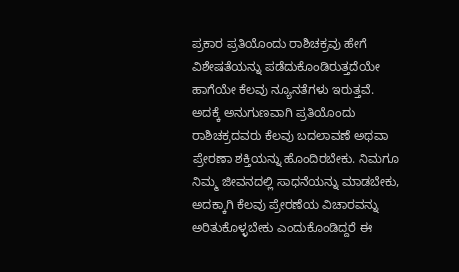ಪ್ರಕಾರ ಪ್ರತಿಯೊಂದು ರಾಶಿಚಕ್ರವು ಹೇಗೆ ವಿಶೇಷತೆಯನ್ನು ಪಡೆದುಕೊಂಡಿರುತ್ತದೆಯೇ ಹಾಗೆಯೇ ಕೆಲವು ನ್ಯೂನತೆಗಳು ಇರುತ್ತವೆ. ಅದಕ್ಕೆ ಅನುಗುಣವಾಗಿ ಪ್ರತಿಯೊಂದು ರಾಶಿಚಕ್ರದವರು ಕೆಲವು ಬದಲಾವಣೆ ಅಥವಾ ಪ್ರೇರಣಾ ಶಕ್ತಿಯನ್ನು ಹೊಂದಿರಬೇಕು. ನಿಮಗೂ ನಿಮ್ಮ ಜೀವನದಲ್ಲಿ ಸಾಧನೆಯನ್ನು ಮಾಡಬೇಕು, ಅದಕ್ಕಾಗಿ ಕೆಲವು ಪ್ರೇರಣೆಯ ವಿಚಾರವನ್ನು ಅರಿತುಕೊಳ್ಳಬೇಕು ಎಂದುಕೊಂಡಿದ್ದರೆ ಈ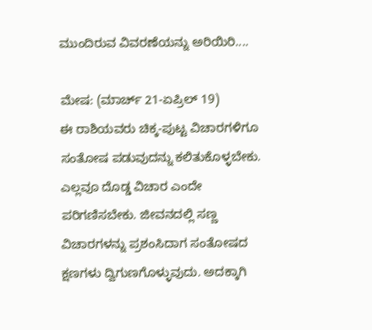ಮುಂದಿರುವ ವಿವರಣೆಯನ್ನು ಅರಿಯಿರಿ....

ಮೇಷ: (ಮಾರ್ಚ್ 21-ಏಪ್ರಿಲ್ 19)
ಈ ರಾಶಿಯವರು ಚಿಕ್ಕ-ಪುಟ್ಟ ವಿಚಾರಗಳಿಗೂ ಸಂತೋಷ ಪಡುವುದನ್ನು ಕಲಿತುಕೊಳ್ಳಬೇಕು. ಎಲ್ಲವೂ ದೊಡ್ಡ ವಿಚಾರ ಎಂದೇ ಪರಿಗಣಿಸಬೇಕು. ಜೀವನದಲ್ಲಿ ಸಣ್ಣ ವಿಚಾರಗಳನ್ನು ಪ್ರಶಂಸಿದಾಗ ಸಂತೋಷದ ಕ್ಷಣಗಳು ದ್ವಿಗುಣಗೊಳ್ಳುವುದು. ಅದಕ್ಕಾಗಿ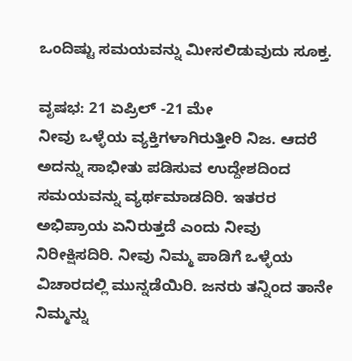ಒಂದಿಷ್ಟು ಸಮಯವನ್ನು ಮೀಸಲಿಡುವುದು ಸೂಕ್ತ.

ವೃಷಭ: 21 ಏಪ್ರಿಲ್ -21 ಮೇ
ನೀವು ಒಳ್ಳೆಯ ವ್ಯಕ್ತಿಗಳಾಗಿರುತ್ತೀರಿ ನಿಜ. ಆದರೆ ಅದನ್ನು ಸಾಭೀತು ಪಡಿಸುವ ಉದ್ದೇಶದಿಂದ ಸಮಯವನ್ನು ವ್ಯರ್ಥಮಾಡದಿರಿ. ಇತರರ ಅಭಿಪ್ರಾಯ ಏನಿರುತ್ತದೆ ಎಂದು ನೀವು ನಿರೀಕ್ಷಿಸದಿರಿ. ನೀವು ನಿಮ್ಮ ಪಾಡಿಗೆ ಒಳ್ಳೆಯ ವಿಚಾರದಲ್ಲಿ ಮುನ್ನಡೆಯಿರಿ. ಜನರು ತನ್ನಿಂದ ತಾನೇ ನಿಮ್ಮನ್ನು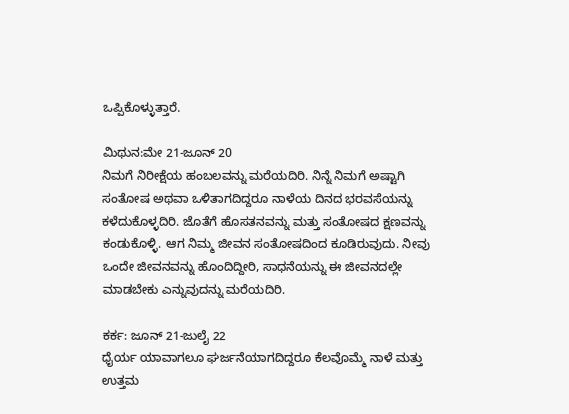ಒಪ್ಪಿಕೊಳ್ಳುತ್ತಾರೆ.

ಮಿಥುನ:ಮೇ 21-ಜೂನ್ 20
ನಿಮಗೆ ನಿರೀಕ್ಷೆಯ ಹಂಬಲವನ್ನು ಮರೆಯದಿರಿ. ನಿನ್ನೆ ನಿಮಗೆ ಅಷ್ಟಾಗಿ ಸಂತೋಷ ಅಥವಾ ಒಳಿತಾಗದಿದ್ದರೂ ನಾಳೆಯ ದಿನದ ಭರವಸೆಯನ್ನು ಕಳೆದುಕೊಳ್ಳದಿರಿ. ಜೊತೆಗೆ ಹೊಸತನವನ್ನು ಮತ್ತು ಸಂತೋಷದ ಕ್ಷಣವನ್ನು ಕಂಡುಕೊಳ್ಳಿ. ಆಗ ನಿಮ್ಮ ಜೀವನ ಸಂತೋಷದಿಂದ ಕೂಡಿರುವುದು. ನೀವು ಒಂದೇ ಜೀವನವನ್ನು ಹೊಂದಿದ್ದೀರಿ, ಸಾಧನೆಯನ್ನು ಈ ಜೀವನದಲ್ಲೇ ಮಾಡಬೇಕು ಎನ್ನುವುದನ್ನು ಮರೆಯದಿರಿ.

ಕರ್ಕ: ಜೂನ್ 21-ಜುಲೈ 22
ಧೈರ್ಯ ಯಾವಾಗಲೂ ಘರ್ಜನೆಯಾಗದಿದ್ದರೂ ಕೆಲವೊಮ್ಮೆ ನಾಳೆ ಮತ್ತು ಉತ್ತಮ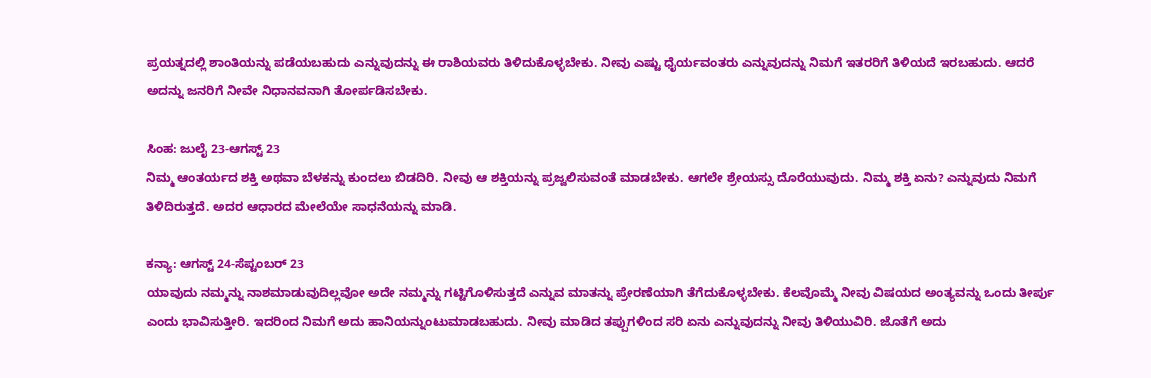ಪ್ರಯತ್ನದಲ್ಲಿ ಶಾಂತಿಯನ್ನು ಪಡೆಯಬಹುದು ಎನ್ನುವುದನ್ನು ಈ ರಾಶಿಯವರು ತಿಳಿದುಕೊಳ್ಳಬೇಕು. ನೀವು ಎಷ್ಟು ಧೈರ್ಯವಂತರು ಎನ್ನುವುದನ್ನು ನಿಮಗೆ ಇತರರಿಗೆ ತಿಳಿಯದೆ ಇರಬಹುದು. ಆದರೆ ಅದನ್ನು ಜನರಿಗೆ ನೀವೇ ನಿಧಾನವನಾಗಿ ತೋರ್ಪಡಿಸಬೇಕು.

ಸಿಂಹ: ಜುಲೈ 23-ಆಗಸ್ಟ್ 23
ನಿಮ್ಮ ಆಂತರ್ಯದ ಶಕ್ತಿ ಅಥವಾ ಬೆಳಕನ್ನು ಕುಂದಲು ಬಿಡದಿರಿ. ನೀವು ಆ ಶಕ್ತಿಯನ್ನು ಪ್ರಜ್ವಲಿಸುವಂತೆ ಮಾಡಬೇಕು. ಆಗಲೇ ಶ್ರೇಯಸ್ಸು ದೊರೆಯುವುದು. ನಿಮ್ಮ ಶಕ್ತಿ ಏನು? ಎನ್ನುವುದು ನಿಮಗೆ ತಿಳಿದಿರುತ್ತದೆ. ಅದರ ಆಧಾರದ ಮೇಲೆಯೇ ಸಾಧನೆಯನ್ನು ಮಾಡಿ.

ಕನ್ಯಾ: ಆಗಸ್ಟ್ 24-ಸೆಪ್ಟಂಬರ್ 23
ಯಾವುದು ನಮ್ಮನ್ನು ನಾಶಮಾಡುವುದಿಲ್ಲವೋ ಅದೇ ನಮ್ಮನ್ನು ಗಟ್ಟಿಗೊಳಿಸುತ್ತದೆ ಎನ್ನುವ ಮಾತನ್ನು ಪ್ರೇರಣೆಯಾಗಿ ತೆಗೆದುಕೊಳ್ಳಬೇಕು. ಕೆಲವೊಮ್ಮೆ ನೀವು ವಿಷಯದ ಅಂತ್ಯವನ್ನು ಒಂದು ತೀರ್ಪು ಎಂದು ಭಾವಿಸುತ್ತೀರಿ. ಇದರಿಂದ ನಿಮಗೆ ಅದು ಹಾನಿಯನ್ನುಂಟುಮಾಡಬಹುದು. ನೀವು ಮಾಡಿದ ತಪ್ಪುಗಳಿಂದ ಸರಿ ಏನು ಎನ್ನುವುದನ್ನು ನೀವು ತಿಳಿಯುವಿರಿ. ಜೊತೆಗೆ ಅದು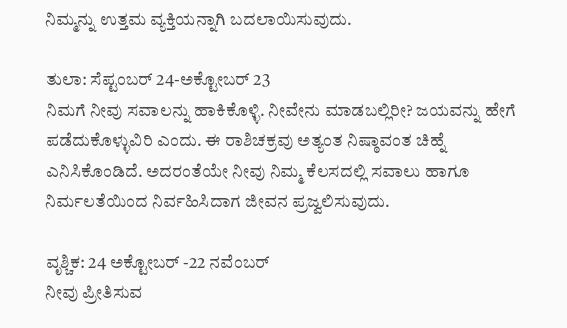ನಿಮ್ಮನ್ನು ಉತ್ತಮ ವ್ಯಕ್ತಿಯನ್ನಾಗಿ ಬದಲಾಯಿಸುವುದು.

ತುಲಾ: ಸೆಪ್ಟಂಬರ್ 24-ಅಕ್ಟೋಬರ್ 23
ನಿಮಗೆ ನೀವು ಸವಾಲನ್ನು ಹಾಕಿಕೊಳ್ಳಿ. ನೀವೇನು ಮಾಡಬಲ್ಲಿರೀ? ಜಯವನ್ನು ಹೇಗೆ ಪಡೆದುಕೊಳ್ಳುವಿರಿ ಎಂದು. ಈ ರಾಶಿಚಕ್ರವು ಅತ್ಯಂತ ನಿಷ್ಠಾವಂತ ಚಿಹ್ನೆ ಎನಿಸಿಕೊಂಡಿದೆ. ಅದರಂತೆಯೇ ನೀವು ನಿಮ್ಮ ಕೆಲಸದಲ್ಲಿ ಸವಾಲು ಹಾಗೂ ನಿರ್ಮಲತೆಯಿಂದ ನಿರ್ವಹಿಸಿದಾಗ ಜೀವನ ಪ್ರಜ್ವಲಿಸುವುದು.

ವೃಶ್ಚಿಕ: 24 ಅಕ್ಟೋಬರ್ -22 ನವೆಂಬರ್
ನೀವು ಪ್ರೀತಿಸುವ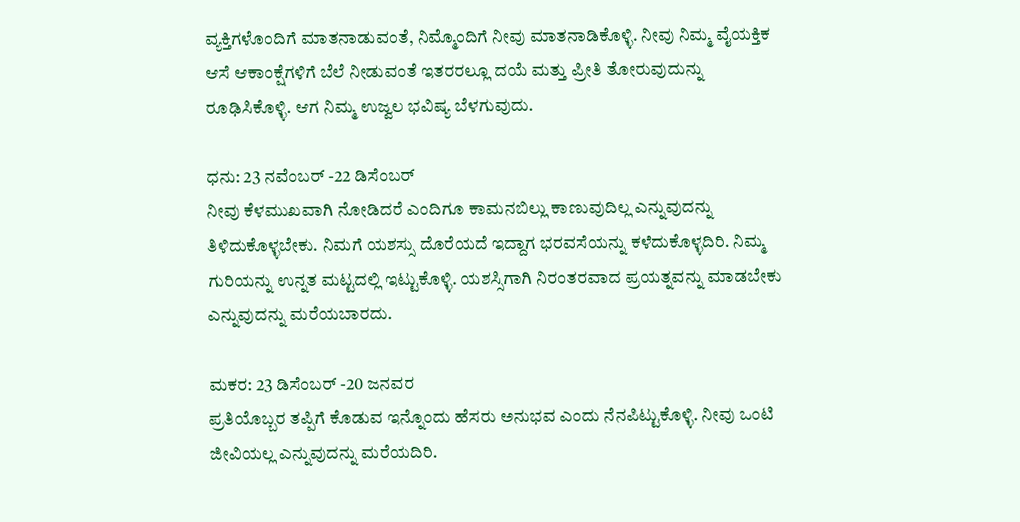ವ್ಯಕ್ತಿಗಳೊಂದಿಗೆ ಮಾತನಾಡುವಂತೆ, ನಿಮ್ಮೊಂದಿಗೆ ನೀವು ಮಾತನಾಡಿಕೊಳ್ಳಿ. ನೀವು ನಿಮ್ಮ ವೈಯಕ್ತಿಕ ಆಸೆ ಆಕಾಂಕ್ಷೆಗಳಿಗೆ ಬೆಲೆ ನೀಡುವಂತೆ ಇತರರಲ್ಲೂ ದಯೆ ಮತ್ತು ಪ್ರೀತಿ ತೋರುವುದುನ್ನು ರೂಢಿಸಿಕೊಳ್ಳಿ. ಆಗ ನಿಮ್ಮ ಉಜ್ವಲ ಭವಿಷ್ಯ ಬೆಳಗುವುದು.

ಧನು: 23 ನವೆಂಬರ್ -22 ಡಿಸೆಂಬರ್
ನೀವು ಕೆಳಮುಖವಾಗಿ ನೋಡಿದರೆ ಎಂದಿಗೂ ಕಾಮನಬಿಲ್ಲು ಕಾಣುವುದಿಲ್ಲ ಎನ್ನುವುದನ್ನು ತಿಳಿದುಕೊಳ್ಳಬೇಕು. ನಿಮಗೆ ಯಶಸ್ಸು ದೊರೆಯದೆ ಇದ್ದಾಗ ಭರವಸೆಯನ್ನು ಕಳೆದುಕೊಳ್ಳದಿರಿ. ನಿಮ್ಮ ಗುರಿಯನ್ನು ಉನ್ನತ ಮಟ್ಟದಲ್ಲಿ ಇಟ್ಟುಕೊಳ್ಳಿ. ಯಶಸ್ಸಿಗಾಗಿ ನಿರಂತರವಾದ ಪ್ರಯತ್ನವನ್ನು ಮಾಡಬೇಕು ಎನ್ನುವುದನ್ನು ಮರೆಯಬಾರದು.

ಮಕರ: 23 ಡಿಸೆಂಬರ್ -20 ಜನವರ
ಪ್ರತಿಯೊಬ್ಬರ ತಪ್ಪಿಗೆ ಕೊಡುವ ಇನ್ನೊಂದು ಹೆಸರು ಅನುಭವ ಎಂದು ನೆನಪಿಟ್ಟುಕೊಳ್ಳಿ. ನೀವು ಒಂಟಿ ಜೀವಿಯಲ್ಲ ಎನ್ನುವುದನ್ನು ಮರೆಯದಿರಿ.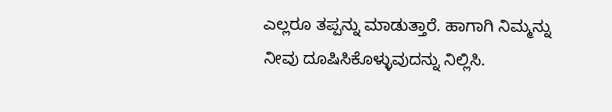ಎಲ್ಲರೂ ತಪ್ಪನ್ನು ಮಾಡುತ್ತಾರೆ. ಹಾಗಾಗಿ ನಿಮ್ಮನ್ನು ನೀವು ದೂಷಿಸಿಕೊಳ್ಳುವುದನ್ನು ನಿಲ್ಲಿಸಿ.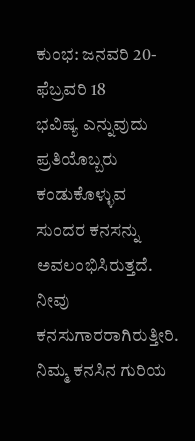ಕುಂಭ: ಜನವರಿ 20-ಫೆಬ್ರವರಿ 18
ಭವಿಷ್ಯ ಎನ್ನುವುದು ಪ್ರತಿಯೊಬ್ಬರು ಕಂಡುಕೊಳ್ಳುವ ಸುಂದರ ಕನಸನ್ನು ಅವಲಂಭಿಸಿರುತ್ತದೆ. ನೀವು ಕನಸುಗಾರರಾಗಿರುತ್ತೀರಿ. ನಿಮ್ಮ ಕನಸಿನ ಗುರಿಯ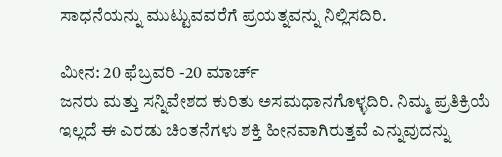ಸಾಧನೆಯನ್ನು ಮುಟ್ಟುವವರೆಗೆ ಪ್ರಯತ್ನವನ್ನು ನಿಲ್ಲಿಸದಿರಿ.

ಮೀನ: 20 ಫೆಬ್ರವರಿ -20 ಮಾರ್ಚ್
ಜನರು ಮತ್ತು ಸನ್ನಿವೇಶದ ಕುರಿತು ಅಸಮಧಾನಗೊಳ್ಳದಿರಿ. ನಿಮ್ಮ ಪ್ರತಿಕ್ರಿಯೆ ಇಲ್ಲದೆ ಈ ಎರಡು ಚಿಂತನೆಗಳು ಶಕ್ತಿ ಹೀನವಾಗಿರುತ್ತವೆ ಎನ್ನುವುದನ್ನು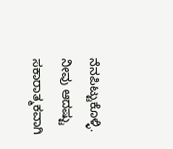ನೆನಪಿಟ್ಟುಕೊಳ್ಳಿ. ನೀವು ಆದಷ್ಟು ಸಕಾರಾತ್ಮಕವಾಗಿ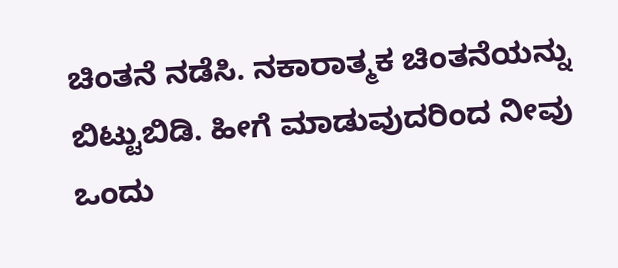ಚಿಂತನೆ ನಡೆಸಿ. ನಕಾರಾತ್ಮಕ ಚಿಂತನೆಯನ್ನು ಬಿಟ್ಟುಬಿಡಿ. ಹೀಗೆ ಮಾಡುವುದರಿಂದ ನೀವು ಒಂದು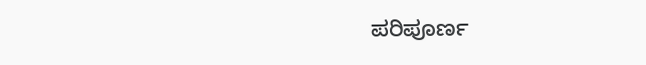ಪರಿಪೂರ್ಣ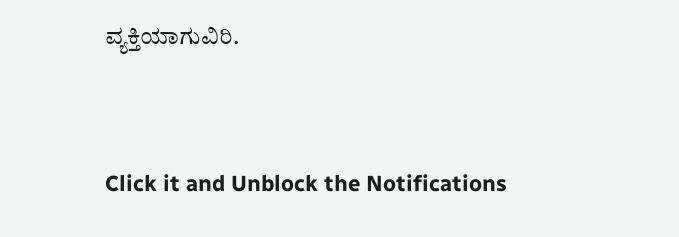ವ್ಯಕ್ತಿಯಾಗುವಿರಿ.



Click it and Unblock the Notifications